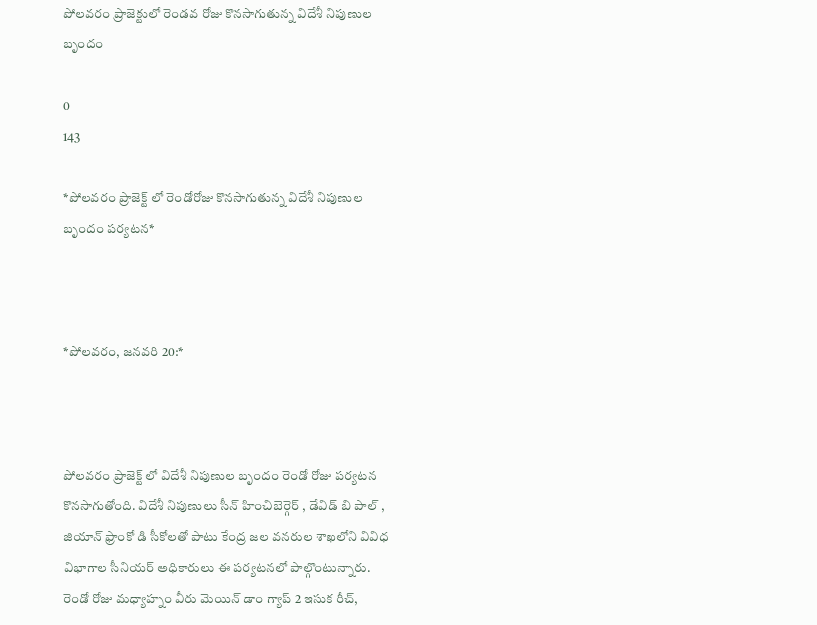పోలవరం ప్రాజెక్టులో రెండవ రోజు కొనసాగుతున్న విదేశీ నిపుణుల బృందం

0
143

*పోలవరం ప్రాజెక్ట్ లో రెండోరోజు కొనసాగుతున్న విదేశీ నిపుణుల బృందం పర్యటన*



*పోలవరం, జనవరి 20:*



పోలవరం ప్రాజెక్ట్ లో విదేశీ నిపుణుల బృందం రెండో రోజు పర్యటన కొనసాగుతోంది. విదేశీ నిపుణులు సీన్ హించిబెర్గెర్ , డేవిడ్ బి పాల్ , జియాన్ ఫ్రాంకో డి సీకోలతో పాటు కేంద్ర జల వనరుల శాఖలోని వివిధ విభాగాల సీనియర్ అధికారులు ఈ పర్యటనలో పాల్గొంటున్నారు. రెండో రోజు మధ్యాహ్నం వీరు మెయిన్ డాం గ్యాప్ 2 ఇసుక రీచ్,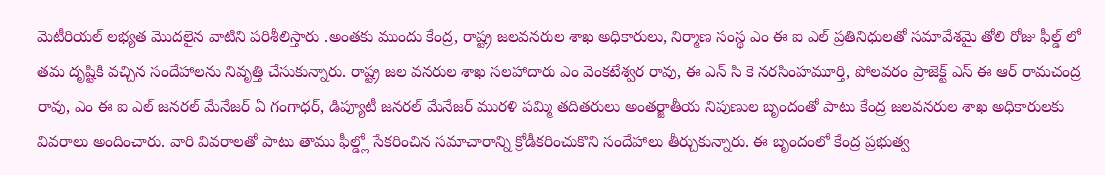మెటీరియల్ లభ్యత మొదలైన వాటిని పరిశీలిస్తారు .అంతకు ముందు కేంద్ర, రాష్ట్ర జలవనరుల శాఖ అధికారులు, నిర్మాణ సంస్థ ఎం ఈ ఐ ఎల్ ప్రతినిధులతో సమావేశమై తోలి రోజు ఫీల్డ్ లో తమ దృష్టికి వచ్చిన సందేహాలను నివృత్తి చేసుకున్నారు. రాష్ట్ర జల వనరుల శాఖ సలహాదారు ఎం వెంకటేశ్వర రావు, ఈ ఎన్ సి కె నరసింహమూర్తి, పోలవరం ప్రాజెక్ట్ ఎస్ ఈ ఆర్ రామచంద్ర రావు, ఎం ఈ ఐ ఎల్ జనరల్ మేనేజర్ ఏ గంగాధర్, డిప్యూటీ జనరల్ మేనేజర్ మురళి పమ్మి తదితరులు అంతర్జాతీయ నిపుణుల బృందంతో పాటు కేంద్ర జలవనరుల శాఖ అధికారులకు వివరాలు అందించారు. వారి వివరాలతో పాటు తాము ఫీల్డ్లో సేకరించిన సమాచారాన్ని క్రోడీకరించుకొని సందేహాలు తీర్చుకున్నారు. ఈ బృందంలో కేంద్ర ప్రభుత్వ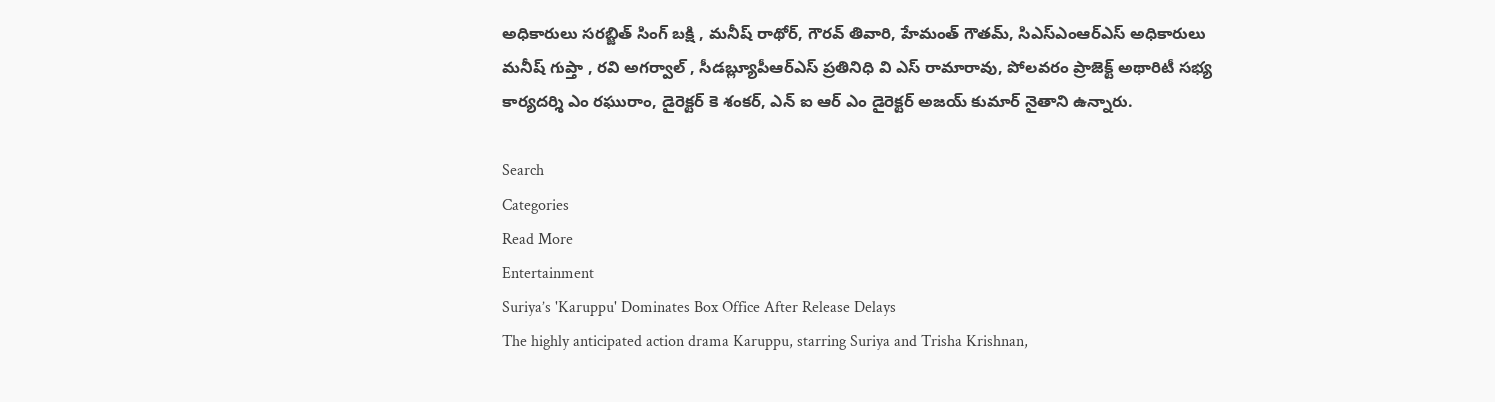అధికారులు సరబ్జిత్ సింగ్ బక్షి , మనీష్ రాథోర్, గౌరవ్ తివారి, హేమంత్ గౌతమ్, సిఎస్ఎంఆర్ఎస్ అధికారులు మనీష్ గుప్తా , రవి అగర్వాల్ , సీడబ్ల్యూపీఆర్ఎస్ ప్రతినిధి వి ఎస్ రామారావు, పోలవరం ప్రాజెక్ట్ అథారిటీ సభ్య కార్యదర్శి ఎం రఘురాం, డైరెక్టర్ కె శంకర్, ఎన్ ఐ ఆర్ ఎం డైరెక్టర్ అజయ్ కుమార్ నైతాని ఉన్నారు.

Search
Categories
Read More
Entertainment
Suriya’s 'Karuppu' Dominates Box Office After Release Delays
The highly anticipated action drama Karuppu, starring Suriya and Trisha Krishnan,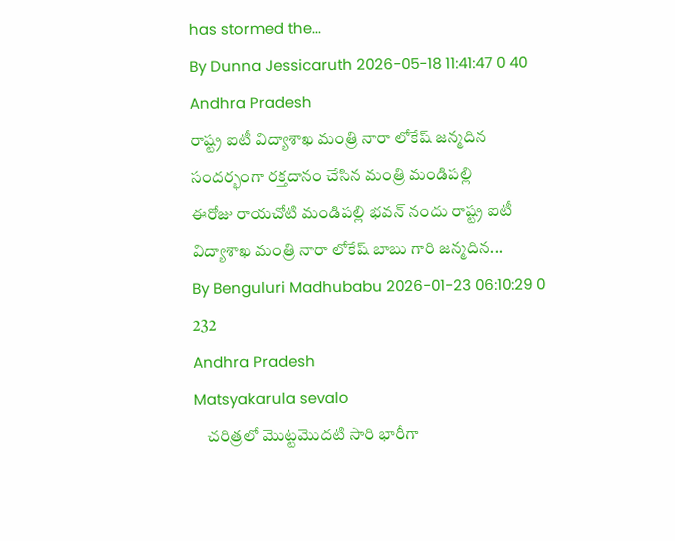has stormed the...
By Dunna Jessicaruth 2026-05-18 11:41:47 0 40
Andhra Pradesh
రాష్ట్ర ఐటీ విద్యాశాఖ మంత్రి నారా లోకేష్ జన్మదిన సందర్భంగా రక్తదానం చేసిన మంత్రి మండిపల్లి
ఈరోజు రాయచోటి మండిపల్లి భవన్ నందు రాష్ట్ర ఐటీ విద్యాశాఖ మంత్రి నారా లోకేష్ బాబు గారి జన్మదిన...
By Benguluri Madhubabu 2026-01-23 06:10:29 0 232
Andhra Pradesh
Matsyakarula sevalo
    చరిత్రలో మొట్టమొదటి సారి భారీగా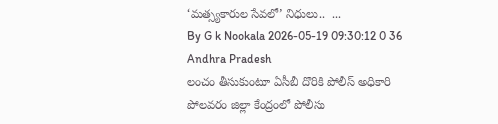‘మత్స్యకారుల సేవలో’ నిధులు..  ...
By G k Nookala 2026-05-19 09:30:12 0 36
Andhra Pradesh
లంచం తీసుకుంటూ ఏసీబీ దొరికి పోలీస్ అధికారి
పోలవరం జిల్లా కేంద్రంలో పోలీసు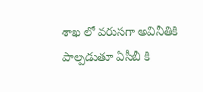శాఖ లో వరుసగా అవినీతికి పాల్పడుతూ ఏసీబీ కి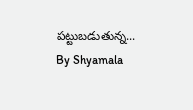పట్టుబడుతున్న...
By Shyamala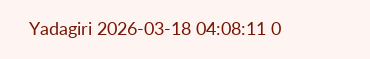Yadagiri 2026-03-18 04:08:11 0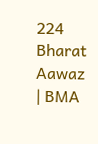224
Bharat Aawaz | BMA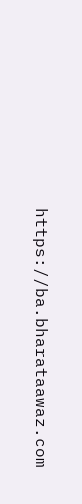https://ba.bharataawaz.com